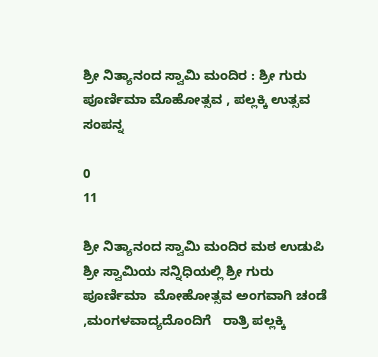ಶ್ರೀ ನಿತ್ಯಾನಂದ ಸ್ವಾಮಿ ಮಂದಿರ : ಶ್ರೀ ಗುರು ಪೂರ್ಣಿಮಾ ಮೊಹೋತ್ಸವ , ಪಲ್ಲಕ್ಕಿ ಉತ್ಸವ ಸಂಪನ್ನ

0
11

ಶ್ರೀ ನಿತ್ಯಾನಂದ ಸ್ವಾಮಿ ಮಂದಿರ ಮಠ ಉಡುಪಿ ಶ್ರೀ ಸ್ವಾಮಿಯ ಸನ್ನಿಧಿಯಲ್ಲಿ ಶ್ರೀ ಗುರು ಪೂರ್ಣಿಮಾ  ಮೋಹೋತ್ಸವ ಅಂಗವಾಗಿ ಚಂಡೆ ,ಮಂಗಳವಾದ್ಯದೊಂದಿಗೆ   ರಾತ್ರಿ ಪಲ್ಲಕ್ಕಿ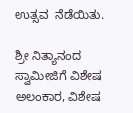ಉತ್ಸವ  ನೆಡೆಯಿತು.

ಶ್ರೀ ನಿತ್ಯಾನಂದ ಸ್ವಾಮೀಜಿಗೆ ವಿಶೇಷ ಅಲಂಕಾರ, ವಿಶೇಷ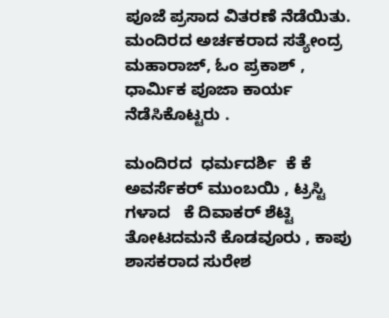ಪೂಜೆ ಪ್ರಸಾದ ವಿತರಣೆ ನೆಡೆಯಿತು. ಮಂದಿರದ ಅರ್ಚಕರಾದ ಸತ್ಯೇಂದ್ರ ಮಹಾರಾಜ್, ಓಂ ಪ್ರಕಾಶ್ ,  ಧಾರ್ಮಿಕ ಪೂಜಾ ಕಾರ್ಯ ನೆಡೆಸಿಕೊಟ್ಟರು .

ಮಂದಿರದ  ಧರ್ಮದರ್ಶಿ  ಕೆ ಕೆ  ಅವರ್ಸೆಕರ್ ಮುಂಬಯಿ , ಟ್ರಸ್ಟಿ ಗಳಾದ   ಕೆ ದಿವಾಕರ್ ಶೆಟ್ಟಿ ತೋಟದಮನೆ ಕೊಡವೂರು , ಕಾಪು ಶಾಸಕರಾದ ಸುರೇಶ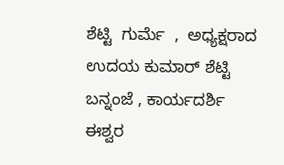ಶೆಟ್ಟಿ  ಗುರ್ಮೆ  ,  ಅಧ್ಯಕ್ಷರಾದ ಉದಯ ಕುಮಾರ್ ಶೆಟ್ಟಿ ಬನ್ನಂಜೆ , ಕಾರ್ಯದರ್ಶಿ ಈಶ್ವರ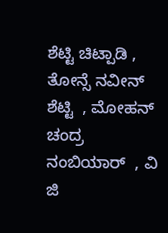ಶೆಟ್ಟಿ ಚಿಟ್ಪಾಡಿ , ತೋನ್ಸೆ ನವೀನ್ ಶೆಟ್ಟಿ  , ಮೋಹನ್ ಚಂದ್ರ  ನಂಬಿಯಾರ್  , ವಿ ಜಿ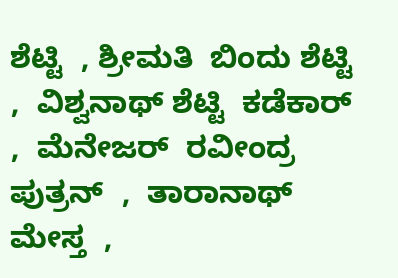ಶೆಟ್ಟಿ  , ಶ್ರೀಮತಿ  ಬಿಂದು ಶೆಟ್ಟಿ  ,  ವಿಶ್ವನಾಥ್ ಶೆಟ್ಟಿ  ಕಡೆಕಾರ್  ,  ಮೆನೇಜರ್  ರವೀಂದ್ರ ಪುತ್ರನ್  ,  ತಾರಾನಾಥ್ ಮೇಸ್ತ  ,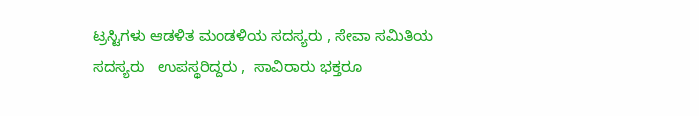ಟ್ರಸ್ಟಿಗಳು ಆಡಳಿತ ಮಂಡಳಿಯ ಸದಸ್ಯರು , ಸೇವಾ ಸಮಿತಿಯ ಸದಸ್ಯರು   ಉಪಸ್ಥರಿದ್ದರು ,  ಸಾವಿರಾರು ಭಕ್ತರೂ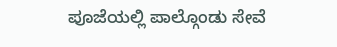ಪೂಜೆಯಲ್ಲಿ ಪಾಲ್ಗೊಂಡು ಸೇವೆ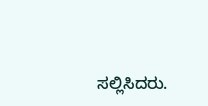ಸಲ್ಲಿಸಿದರು.